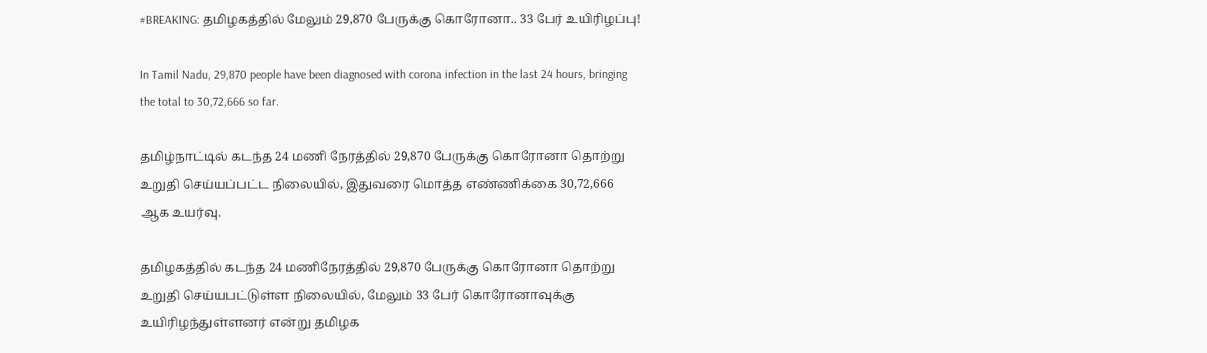#BREAKING: தமிழகத்தில் மேலும் 29,870 பேருக்கு கொரோனா.. 33 பேர் உயிரிழப்பு!

In Tamil Nadu, 29,870 people have been diagnosed with corona infection in the last 24 hours, bringing the total to 30,72,666 so far.

தமிழ்நாட்டில் கடந்த 24 மணி நேரத்தில் 29,870 பேருக்கு கொரோனா தொற்று உறுதி செய்யப்பட்ட நிலையில், இதுவரை மொத்த எண்ணிக்கை 30,72,666 ஆக உயர்வு.

தமிழகத்தில் கடந்த 24 மணிநேரத்தில் 29,870 பேருக்கு கொரோனா தொற்று உறுதி செய்யபட்டுள்ள நிலையில், மேலும் 33 பேர் கொரோனாவுக்கு உயிரிழந்துள்ளனர் என்று தமிழக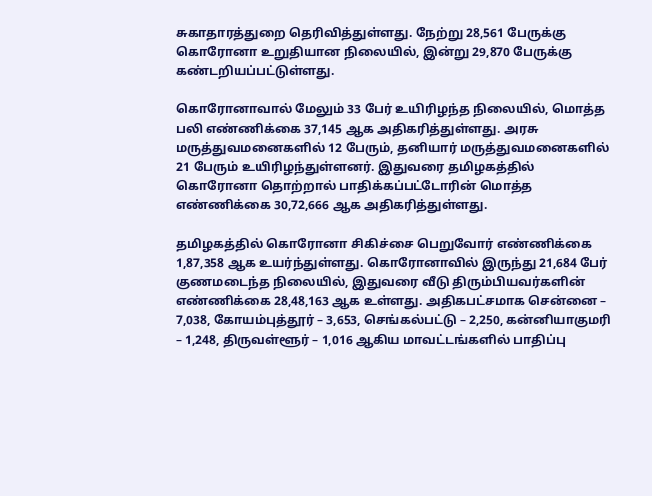சுகாதாரத்துறை தெரிவித்துள்ளது. நேற்று 28,561 பேருக்கு கொரோனா உறுதியான நிலையில், இன்று 29,870 பேருக்கு கண்டறியப்பட்டுள்ளது.

கொரோனாவால் மேலும் 33 பேர் உயிரிழந்த நிலையில், மொத்த பலி எண்ணிக்கை 37,145 ஆக அதிகரித்துள்ளது. அரசு மருத்துவமனைகளில் 12 பேரும், தனியார் மருத்துவமனைகளில் 21 பேரும் உயிரிழந்துள்ளனர். இதுவரை தமிழகத்தில் கொரோனா தொற்றால் பாதிக்கப்பட்டோரின் மொத்த எண்ணிக்கை 30,72,666 ஆக அதிகரித்துள்ளது.

தமிழகத்தில் கொரோனா சிகிச்சை பெறுவோர் எண்ணிக்கை 1,87,358 ஆக உயர்ந்துள்ளது. கொரோனாவில் இருந்து 21,684 பேர் குணமடைந்த நிலையில், இதுவரை வீடு திரும்பியவர்களின் எண்ணிக்கை 28,48,163 ஆக உள்ளது. அதிகபட்சமாக சென்னை – 7,038, கோயம்புத்தூர் – 3,653, செங்கல்பட்டு – 2,250, கன்னியாகுமரி – 1,248, திருவள்ளூர் – 1,016 ஆகிய மாவட்டங்களில் பாதிப்பு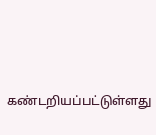கண்டறியப்பட்டுள்ளது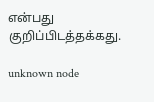என்பது குறிப்பிடத்தக்கது.

unknown node